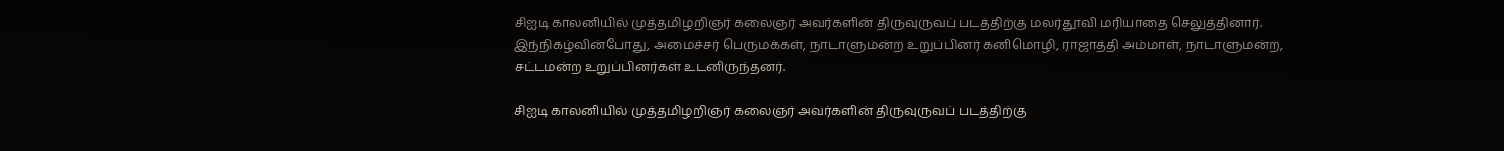சிஐடி காலனியில் முத்தமிழறிஞர் கலைஞர் அவர்களின் திருவுருவப் படத்திற்கு மலர்தூவி மரியாதை செலுத்தினார். இந்நிகழ்வின்போது, அமைச்சர் பெருமக்கள், நாடாளுமன்ற உறுப்பினர் கனிமொழி, ராஜாத்தி அம்மாள், நாடாளுமன்ற, சட்டமன்ற உறுப்பினர்கள் உடனிருந்தனர்.

சிஐடி காலனியில் முத்தமிழறிஞர் கலைஞர் அவர்களின் திருவுருவப் படத்திற்கு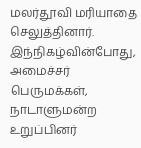மலர்தூவி மரியாதை செலுத்தினார். இந்நிகழ்வின்போது, அமைச்சர் பெருமக்கள், நாடாளுமன்ற உறுப்பினர்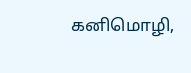கனிமொழி,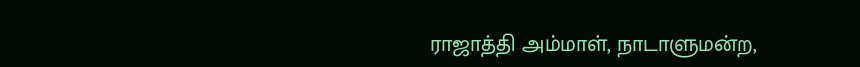ராஜாத்தி அம்மாள், நாடாளுமன்ற,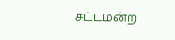சட்டமன்ற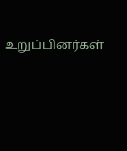உறுப்பினர்கள்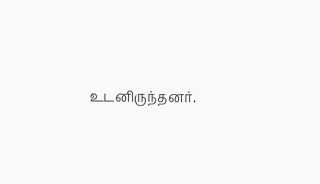உடனிருந்தனர்.